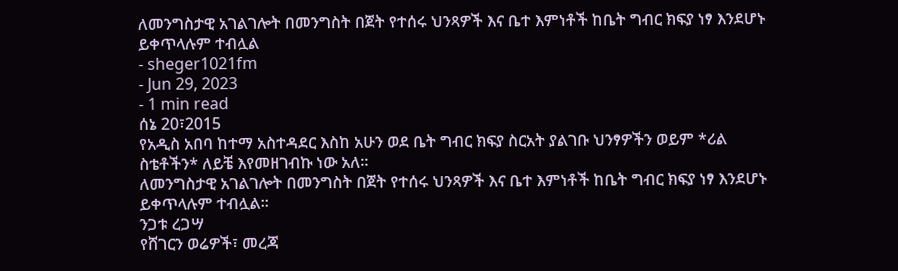ለመንግስታዊ አገልገሎት በመንግስት በጀት የተሰሩ ህንጻዎች እና ቤተ እምነቶች ከቤት ግብር ክፍያ ነፃ እንደሆኑ ይቀጥላሉም ተብሏል
- sheger1021fm
- Jun 29, 2023
- 1 min read
ሰኔ 20፣2015
የአዲስ አበባ ከተማ አስተዳደር እስከ አሁን ወደ ቤት ግብር ክፍያ ስርአት ያልገቡ ህንፃዎችን ወይም *ሪል ስቴቶችን* ለይቼ እየመዘገብኩ ነው አለ።
ለመንግስታዊ አገልገሎት በመንግስት በጀት የተሰሩ ህንጻዎች እና ቤተ እምነቶች ከቤት ግብር ክፍያ ነፃ እንደሆኑ ይቀጥላሉም ተብሏል።
ንጋቱ ረጋሣ
የሸገርን ወሬዎች፣ መረጃ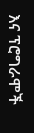እና ፕሮግራሞች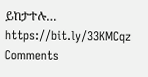ይከታተሉ… https://bit.ly/33KMCqz
Comments